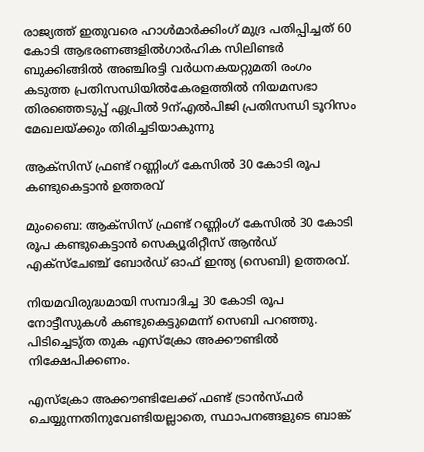രാജ്യത്ത് ഇതുവരെ ഹാള്‍മാര്‍ക്കിംഗ് മുദ്ര പതിപ്പിച്ചത് 60 കോടി ആഭരണങ്ങളില്‍ഗാർഹിക സിലിണ്ടർ ബുക്കിങ്ങിൽ അഞ്ചിരട്ടി വർധനകയറ്റുമതി രംഗം കടുത്ത പ്രതിസന്ധിയിൽകേരളത്തിൽ നിയമസഭാ തിരഞ്ഞെടുപ്പ് ഏപ്രിൽ 9ന്എല്‍പിജി പ്രതിസന്ധി ടൂറിസം മേഖലയ്ക്കും തിരിച്ചടിയാകുന്നു

ആക്സിസ് ഫ്രണ്ട് റണ്ണിംഗ് കേസില്‍ 30 കോടി രൂപ കണ്ടുകെട്ടാന്‍ ഉത്തരവ്

മുംബൈ: ആക്സിസ് ഫ്രണ്ട് റണ്ണിംഗ് കേസില്‍ 30 കോടി രൂപ കണ്ടുകെട്ടാന്‍ സെക്യൂരിറ്റീസ് ആന്‍ഡ് എക്സ്ചേഞ്ച് ബോര്‍ഡ് ഓഫ് ഇന്ത്യ (സെബി) ഉത്തരവ്.

നിയമവിരുദ്ധമായി സമ്പാദിച്ച 30 കോടി രൂപ നോട്ടീസുകള്‍ കണ്ടുകെട്ടുമെന്ന് സെബി പറഞ്ഞു. പിടിച്ചെടു്ത തുക എസ്‌ക്രോ അക്കൗണ്ടില്‍ നിക്ഷേപിക്കണം.

എസ്‌ക്രോ അക്കൗണ്ടിലേക്ക് ഫണ്ട് ട്രാന്‍സ്ഫര്‍ ചെയ്യുന്നതിനുവേണ്ടിയല്ലാതെ, സ്ഥാപനങ്ങളുടെ ബാങ്ക്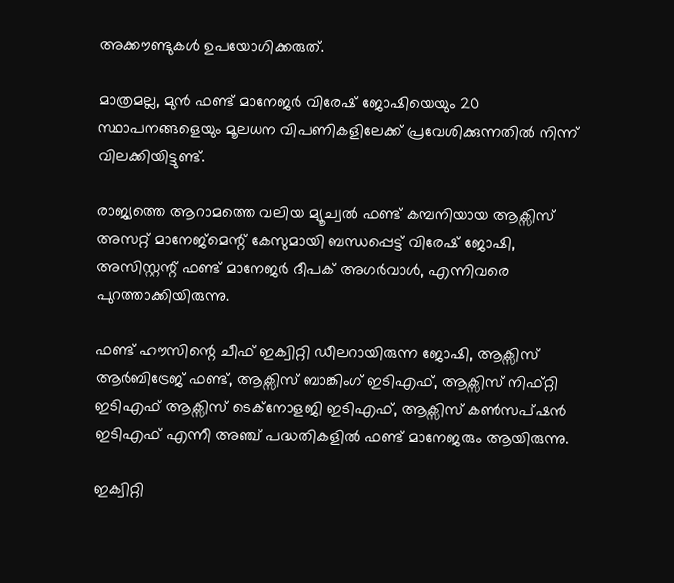അക്കൗണ്ടുകള്‍ ഉപയോഗിക്കരുത്.

മാത്രമല്ല, മുന്‍ ഫണ്ട് മാനേജര്‍ വിരേഷ് ജോഷിയെയും 20 സ്ഥാപനങ്ങളെയും മൂലധന വിപണികളിലേക്ക് പ്രവേശിക്കുന്നതില്‍ നിന്ന് വിലക്കിയിട്ടുണ്ട്.

രാജ്യത്തെ ആറാമത്തെ വലിയ മ്യൂച്വല്‍ ഫണ്ട് കമ്പനിയായ ആക്സിസ് അസറ്റ് മാനേജ്മെന്റ് കേസുമായി ബന്ധപ്പെട്ട് വിരേഷ് ജോഷി, അസിസ്റ്റന്റ് ഫണ്ട് മാനേജര്‍ ദീപക് അഗര്‍വാള്‍, എന്നിവരെ പുറത്താക്കിയിരുന്നു.

ഫണ്ട് ഹൗസിന്റെ ചീഫ് ഇക്വിറ്റി ഡീലറായിരുന്ന ജോഷി, ആക്സിസ് ആര്‍ബിട്രേജ് ഫണ്ട്, ആക്സിസ് ബാങ്കിംഗ് ഇടിഎഫ്, ആക്സിസ് നിഫ്റ്റി ഇടിഎഫ് ആക്സിസ് ടെക്നോളജി ഇടിഎഫ്, ആക്സിസ് കണ്‍സപ്ഷന്‍ ഇടിഎഫ് എന്നീ അഞ്ച് പദ്ധതികളില്‍ ഫണ്ട് മാനേജരും ആയിരുന്നു.

ഇക്വിറ്റി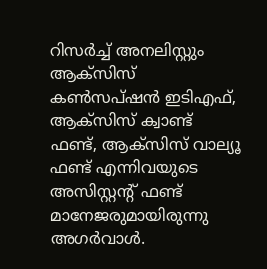റിസര്‍ച്ച് അനലിസ്റ്റും ആക്സിസ് കണ്‍സപ്ഷന്‍ ഇടിഎഫ്, ആക്സിസ് ക്വാണ്ട് ഫണ്ട്, ആക്സിസ് വാല്യൂ ഫണ്ട് എന്നിവയുടെ അസിസ്റ്റന്റ് ഫണ്ട് മാനേജരുമായിരുന്നു അഗര്‍വാള്‍.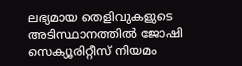ലഭ്യമായ തെളിവുകളുടെ അടിസ്ഥാനത്തില്‍ ജോഷി സെക്യൂരിറ്റീസ് നിയമം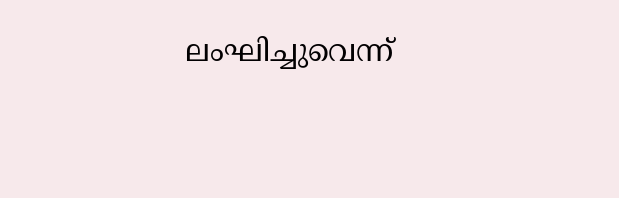ലംഘിച്ചുവെന്ന്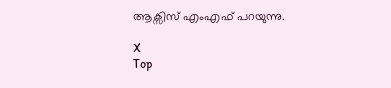ആക്സിസ് എംഎഫ് പറയുന്നു.

X
Top